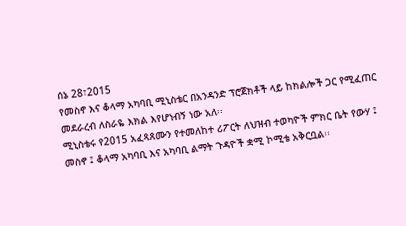ሰኔ 28፣2015
የመስኖ እና ቆላማ አካባቢ ሚኒስቴር በአንዳንድ ፕሮጀክቶች ላይ ከክልሎች ጋር የሚፈጠር መደራረብ ለስራዬ እክል እየሆነብኝ ነው አለ፡፡
ሚኒስቴሩ የ2015 አፈጻጸሙን የተመለከተ ሪፖርት ለህዝብ ተወካዮች ምክር ቤት የውሃ ፤ መስኖ ፤ ቆላማ አካባቢ እና አካባቢ ልማት ጉዳዮች ቋሚ ኮሚቴ አቅርቧል፡፡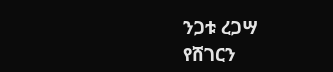ንጋቱ ረጋሣ
የሸገርን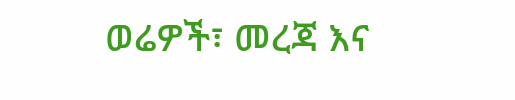ወሬዎች፣ መረጃ እና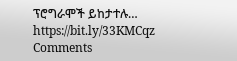ፕሮግራሞች ይከታተሉ…
https://bit.ly/33KMCqz
Comments